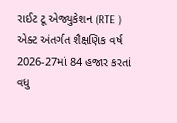રાઈટ ટૂ એજ્યુકેશન (RTE ) એક્ટ અંતર્ગત શૈક્ષણિક વર્ષ 2026-27માં 84 હજાર કરતાં વધુ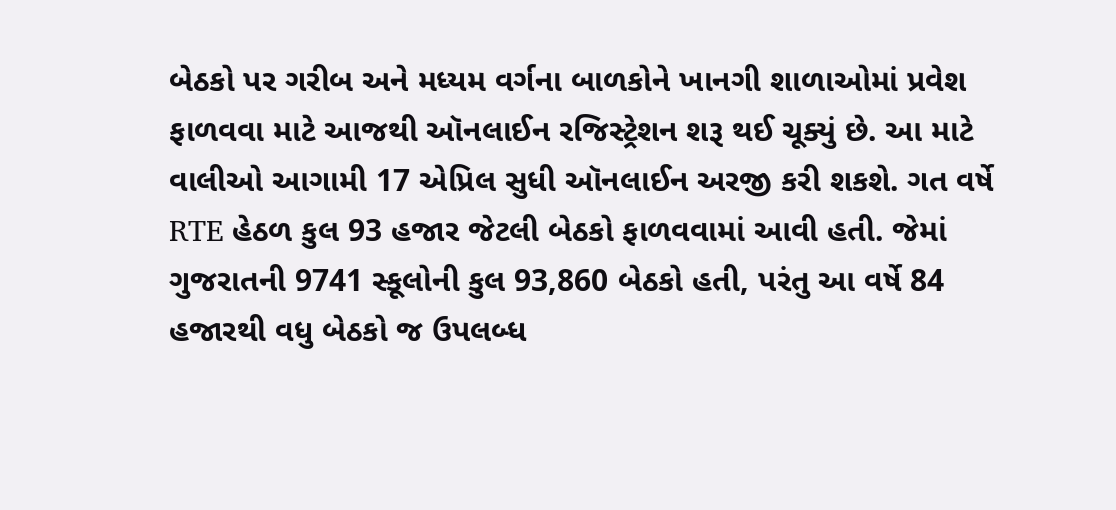બેઠકો પર ગરીબ અને મધ્યમ વર્ગના બાળકોને ખાનગી શાળાઓમાં પ્રવેશ ફાળવવા માટે આજથી ઑનલાઈન રજિસ્ટ્રેશન શરૂ થઈ ચૂક્યું છે. આ માટે વાલીઓ આગામી 17 એપ્રિલ સુધી ઑનલાઈન અરજી કરી શકશે. ગત વર્ષે RTE હેઠળ કુલ 93 હજાર જેટલી બેઠકો ફાળવવામાં આવી હતી. જેમાં ગુજરાતની 9741 સ્કૂલોની કુલ 93,860 બેઠકો હતી, પરંતુ આ વર્ષે 84 હજારથી વધુ બેઠકો જ ઉપલબ્ધ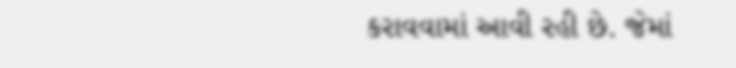કરાવવામાં આવી રહી છે. જેમાં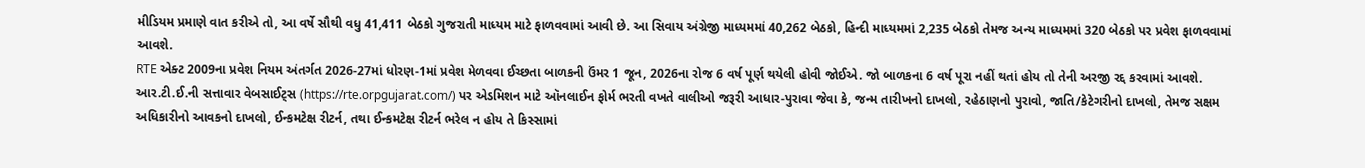મીડિયમ પ્રમાણે વાત કરીએ તો, આ વર્ષે સૌથી વધુ 41,411 બેઠકો ગુજરાતી માધ્યમ માટે ફાળવવામાં આવી છે. આ સિવાય અંગ્રેજી માધ્યમમાં 40,262 બેઠકો, હિન્દી માધ્યમમાં 2,235 બેઠકો તેમજ અન્ય માધ્યમમાં 320 બેઠકો પર પ્રવેશ ફાળવવામાં આવશે.
RTE એક્ટ 2009ના પ્રવેશ નિયમ અંતર્ગત 2026-27માં ધોરણ-1માં પ્રવેશ મેળવવા ઈચ્છતા બાળકની ઉંમર 1 જૂન, 2026ના રોજ 6 વર્ષ પૂર્ણ થયેલી હોવી જોઈએ. જો બાળકના 6 વર્ષ પૂરા નહીં થતાં હોય તો તેની અરજી રદ્દ કરવામાં આવશે.
આર.ટી.ઈ.ની સત્તાવાર વેબસાઈટ્સ (https://rte.orpgujarat.com/) પર એડમિશન માટે ઑનલાઈન ફોર્મ ભરતી વખતે વાલીઓ જરૂરી આધાર-પુરાવા જેવા કે, જન્મ તારીખનો દાખલો, રહેઠાણનો પુરાવો, જાતિ/કેટેગરીનો દાખલો, તેમજ સક્ષમ અધિકારીનો આવકનો દાખલો, ઈન્કમટેક્ષ રીટર્ન, તથા ઈન્કમટેક્ષ રીટર્ન ભરેલ ન હોય તે કિસ્સામાં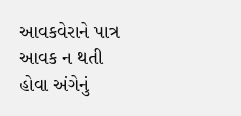આવકવેરાને પાત્ર આવક ન થતી હોવા અંગેનું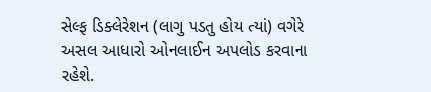સેલ્ફ ડિક્લેરેશન (લાગુ પડતુ હોય ત્યાં) વગેરે અસલ આધારો ઓનલાઈન અપલોડ કરવાના રહેશે.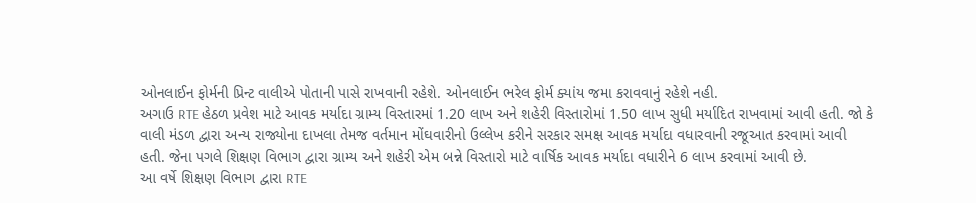ઓનલાઈન ફોર્મની પ્રિન્ટ વાલીએ પોતાની પાસે રાખવાની રહેશે. ઓનલાઈન ભરેલ ફોર્મ ક્યાંય જમા કરાવવાનું રહેશે નહી.
અગાઉ RTE હેઠળ પ્રવેશ માટે આવક મર્યાદા ગ્રામ્ય વિસ્તારમાં 1.20 લાખ અને શહેરી વિસ્તારોમાં 1.50 લાખ સુધી મર્યાદિત રાખવામાં આવી હતી. જો કે વાલી મંડળ દ્વારા અન્ય રાજ્યોના દાખલા તેમજ વર્તમાન મોંઘવારીનો ઉલ્લેખ કરીને સરકાર સમક્ષ આવક મર્યાદા વધારવાની રજૂઆત કરવામાં આવી હતી. જેના પગલે શિક્ષણ વિભાગ દ્વારા ગ્રામ્ય અને શહેરી એમ બન્ને વિસ્તારો માટે વાર્ષિક આવક મર્યાદા વધારીને 6 લાખ કરવામાં આવી છે.
આ વર્ષે શિક્ષણ વિભાગ દ્વારા RTE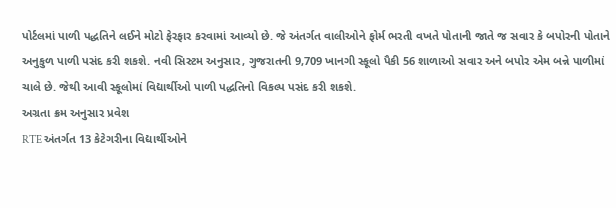પોર્ટલમાં પાળી પદ્ધતિને લઈને મોટો ફેરફાર કરવામાં આવ્યો છે. જે અંતર્ગત વાલીઓને ફોર્મ ભરતી વખતે પોતાની જાતે જ સવાર કે બપોરની પોતાને અનુકુળ પાળી પસંદ કરી શકશે. નવી સિસ્ટમ અનુસાર, ગુજરાતની 9,709 ખાનગી સ્કૂલો પૈકી 56 શાળાઓ સવાર અને બપોર એમ બન્ને પાળીમાં ચાલે છે. જેથી આવી સ્કૂલોમાં વિદ્યાર્થીઓ પાળી પદ્ધતિનો વિકલ્પ પસંદ કરી શકશે.
અગ્રતા ક્રમ અનુસાર પ્રવેશ
RTE અંતર્ગત 13 કેટેગરીના વિદ્યાર્થીઓને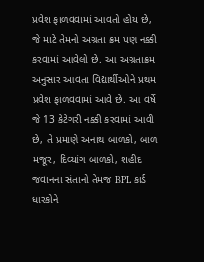પ્રવેશ ફાળવવામાં આવતો હોય છે, જે માટે તેમનો અગ્રતા ક્રમ પણ નક્કી કરવામાં આવેલો છે. આ અગ્રતાક્રમ અનુસાર આવતા વિદ્યાર્થીઓને પ્રથમ પ્રવેશ ફાળવવામાં આવે છે. આ વર્ષે જે 13 કેટેગરી નક્કી કરવામાં આવી છે, તે પ્રમાણે અનાથ બાળકો, બાળ મજૂર, દિવ્યાંગ બાળકો, શહીદ જવાનના સંતાનો તેમજ BPL કાર્ડ ધારકોને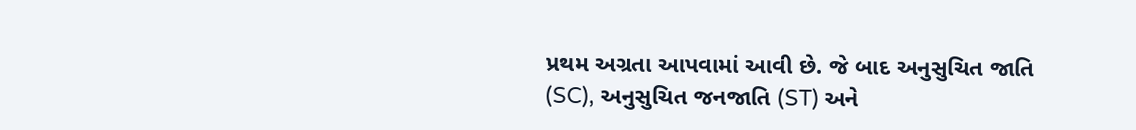પ્રથમ અગ્રતા આપવામાં આવી છે. જે બાદ અનુસુચિત જાતિ (SC), અનુસુચિત જનજાતિ (ST) અને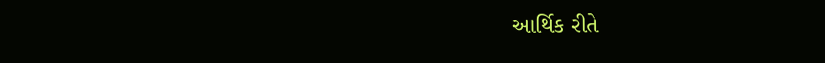આર્થિક રીતે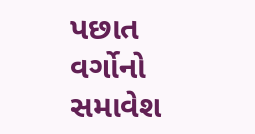પછાત વર્ગોનો સમાવેશ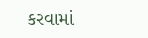કરવામાં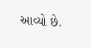આવ્યો છે.